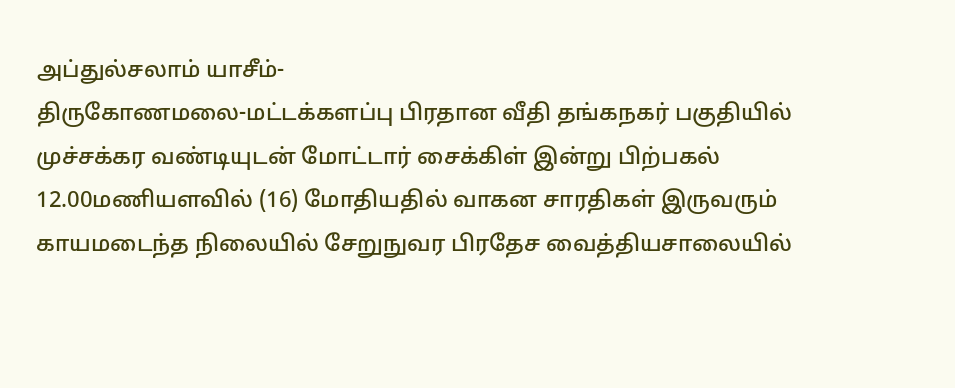அப்துல்சலாம் யாசீம்-
திருகோணமலை-மட்டக்களப்பு பிரதான வீதி தங்கநகர் பகுதியில் முச்சக்கர வண்டியுடன் மோட்டார் சைக்கிள் இன்று பிற்பகல் 12.00மணியளவில் (16) மோதியதில் வாகன சாரதிகள் இருவரும் காயமடைந்த நிலையில் சேறுநுவர பிரதேச வைத்தியசாலையில்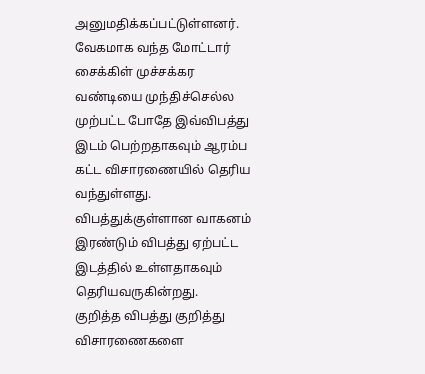அனுமதிக்கப்பட்டுள்ளனர்.
வேகமாக வந்த மோட்டார் சைக்கிள் முச்சக்கர வண்டியை முந்திச்செல்ல முற்பட்ட போதே இவ்விபத்து இடம் பெற்றதாகவும் ஆரம்ப கட்ட விசாரணையில் தெரிய வந்துள்ளது.
விபத்துக்குள்ளான வாகனம் இரண்டும் விபத்து ஏற்பட்ட இடத்தில் உள்ளதாகவும் தெரியவருகின்றது.
குறித்த விபத்து குறித்து விசாரணைகளை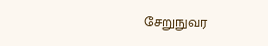சேறுநுவர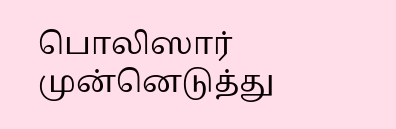பொலிஸார் முன்னெடுத்து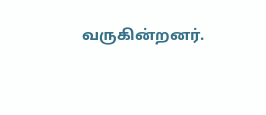வருகின்றனர்.